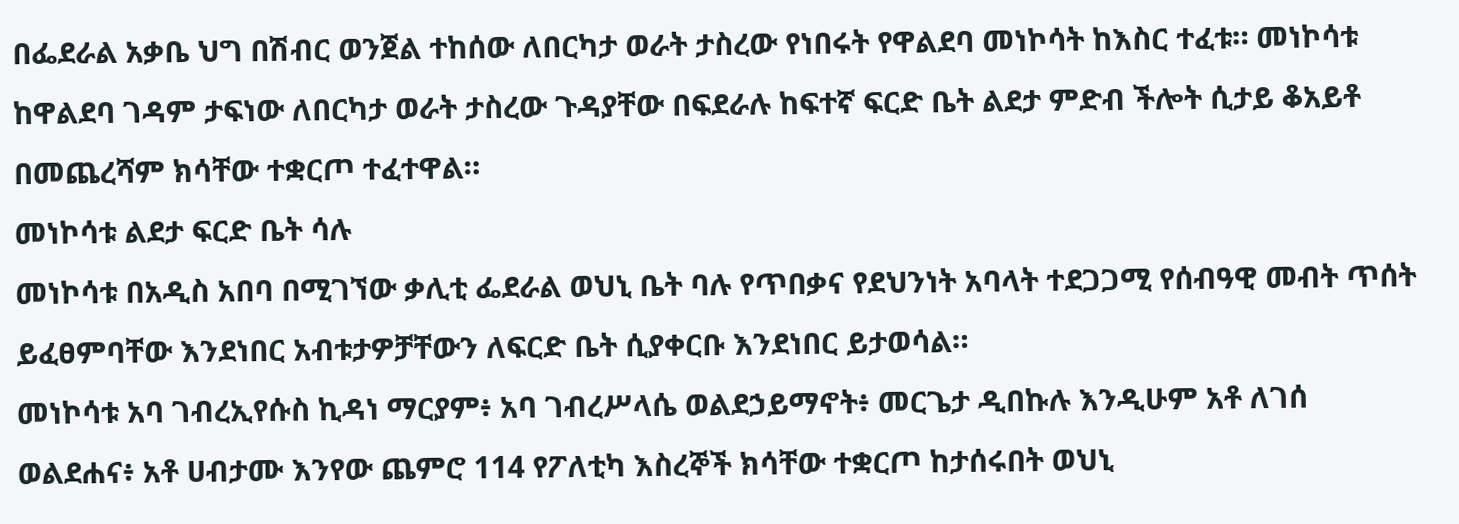በፌደራል አቃቤ ህግ በሽብር ወንጀል ተከሰው ለበርካታ ወራት ታስረው የነበሩት የዋልደባ መነኮሳት ከእስር ተፈቱ። መነኮሳቱ ከዋልደባ ገዳም ታፍነው ለበርካታ ወራት ታስረው ጉዳያቸው በፍደራሉ ከፍተኛ ፍርድ ቤት ልደታ ምድብ ችሎት ሲታይ ቆአይቶ በመጨረሻም ክሳቸው ተቋርጦ ተፈተዋል።
መነኮሳቱ ልደታ ፍርድ ቤት ሳሉ
መነኮሳቱ በአዲስ አበባ በሚገኘው ቃሊቲ ፌደራል ወህኒ ቤት ባሉ የጥበቃና የደህንነት አባላት ተደጋጋሚ የሰብዓዊ መብት ጥሰት ይፈፀምባቸው እንደነበር አብቱታዎቻቸውን ለፍርድ ቤት ሲያቀርቡ እንደነበር ይታወሳል።
መነኮሳቱ አባ ገብረኢየሱስ ኪዳነ ማርያም፥ አባ ገብረሥላሴ ወልደኃይማኖት፥ መርጌታ ዲበኩሉ እንዲሁም አቶ ለገሰ ወልደሐና፥ አቶ ሀብታሙ እንየው ጨምሮ 114 የፖለቲካ እስረኞች ክሳቸው ተቋርጦ ከታሰሩበት ወህኒ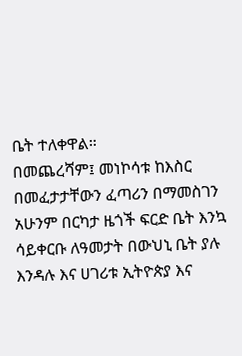ቤት ተለቀዋል።
በመጨረሻም፤ መነኮሳቱ ከእስር በመፈታታቸውን ፈጣሪን በማመስገን አሁንም በርካታ ዜጎች ፍርድ ቤት እንኳ ሳይቀርቡ ለዓመታት በውህኒ ቤት ያሉ እንዳሉ እና ሀገሪቱ ኢትዮጵያ እና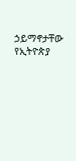ኃይማኖታቸው የኢትዮጵያ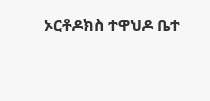ኦርቶዶክስ ተዋህዶ ቤተ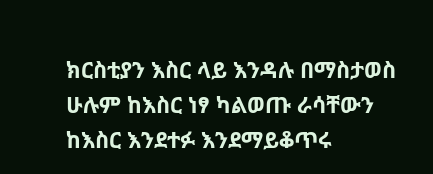ክርስቲያን እስር ላይ እንዳሉ በማስታወስ ሁሉም ከእስር ነፃ ካልወጡ ራሳቸውን ከእስር እንደተፉ እንደማይቆጥሩ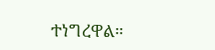ተነግረዋል።